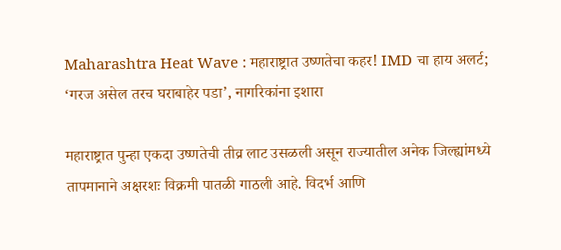Maharashtra Heat Wave : महाराष्ट्रात उष्णतेचा कहर! IMD चा हाय अलर्ट; ‘गरज असेल तरच घराबाहेर पडा’, नागरिकांना इशारा

महाराष्ट्रात पुन्हा एकदा उष्णतेची तीव्र लाट उसळली असून राज्यातील अनेक जिल्ह्यांमध्ये तापमानाने अक्षरशः विक्रमी पातळी गाठली आहे. विदर्भ आणि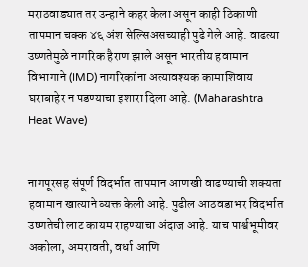मराठवाड्यात तर उन्हाने कहर केला असून काही ठिकाणी तापमान चक्क ४६ अंश सेल्सिअसच्याही पुढे गेले आहे. वाढत्या उष्णतेमुळे नागरिक हैराण झाले असून भारतीय हवामान विभागाने (IMD) नागरिकांना अत्यावश्यक कामाशिवाय घराबाहेर न पडण्याचा इशारा दिला आहे. (Maharashtra Heat Wave)


नागपूरसह संपूर्ण विदर्भात तापमान आणखी वाढण्याची शक्यता हवामान खात्याने व्यक्त केली आहे. पुढील आठवडाभर विदर्भात उष्णतेची लाट कायम राहण्याचा अंदाज आहे. याच पार्श्वभूमीवर अकोला, अमरावती, वर्धा आणि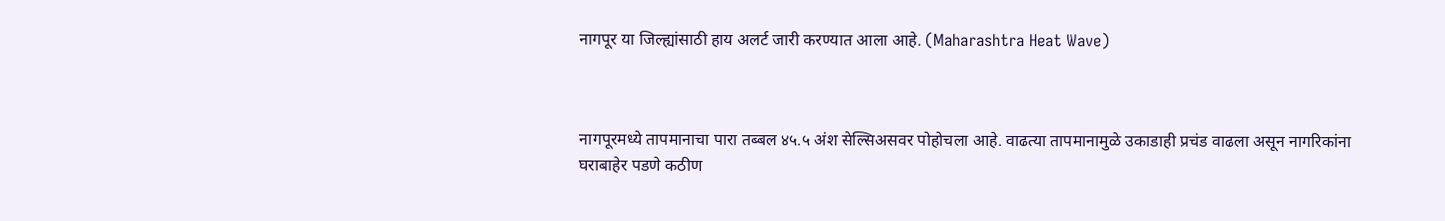नागपूर या जिल्ह्यांसाठी हाय अलर्ट जारी करण्यात आला आहे. (Maharashtra Heat Wave)



नागपूरमध्ये तापमानाचा पारा तब्बल ४५.५ अंश सेल्सिअसवर पोहोचला आहे. वाढत्या तापमानामुळे उकाडाही प्रचंड वाढला असून नागरिकांना घराबाहेर पडणे कठीण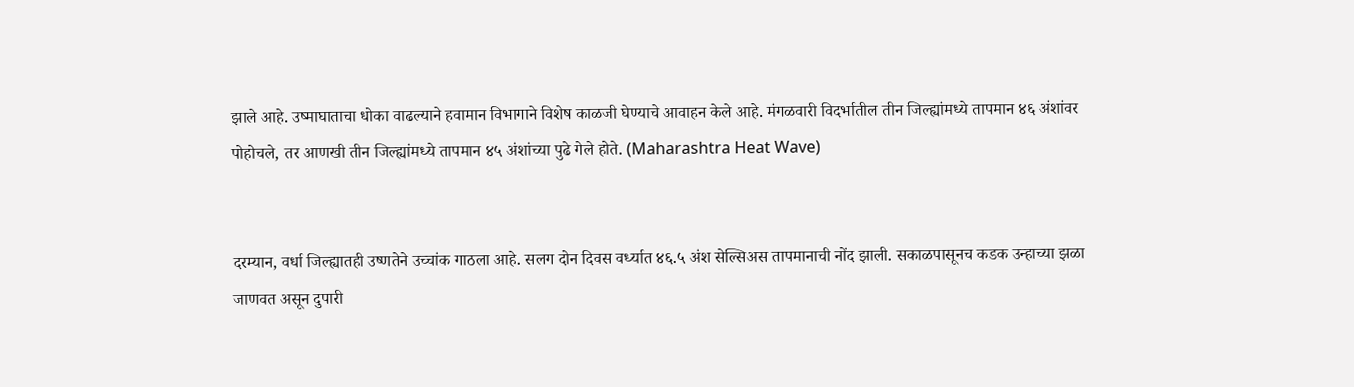झाले आहे. उष्माघाताचा धोका वाढल्याने हवामान विभागाने विशेष काळजी घेण्याचे आवाहन केले आहे. मंगळवारी विदर्भातील तीन जिल्ह्यांमध्ये तापमान ४६ अंशांवर पोहोचले, तर आणखी तीन जिल्ह्यांमध्ये तापमान ४५ अंशांच्या पुढे गेले होते. (Maharashtra Heat Wave)


दरम्यान, वर्धा जिल्ह्यातही उष्णतेने उच्चांक गाठला आहे. सलग दोन दिवस वर्ध्यात ४६.५ अंश सेल्सिअस तापमानाची नोंद झाली. सकाळपासूनच कडक उन्हाच्या झळा जाणवत असून दुपारी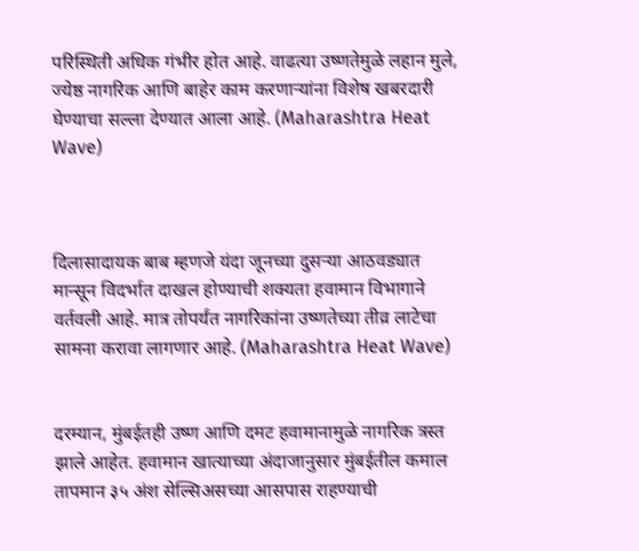परिस्थिती अधिक गंभीर होत आहे. वाढत्या उष्णतेमुळे लहान मुले, ज्येष्ठ नागरिक आणि बाहेर काम करणाऱ्यांना विशेष खबरदारी घेण्याचा सल्ला देण्यात आला आहे. (Maharashtra Heat Wave)



दिलासादायक बाब म्हणजे यंदा जूनच्या दुसऱ्या आठवड्यात मान्सून विदर्भात दाखल होण्याची शक्यता हवामान विभागाने वर्तवली आहे. मात्र तोपर्यंत नागरिकांना उष्णतेच्या तीव्र लाटेचा सामना करावा लागणार आहे. (Maharashtra Heat Wave)


दरम्यान, मुंबईतही उष्ण आणि दमट हवामानामुळे नागरिक त्रस्त झाले आहेत. हवामान खात्याच्या अंदाजानुसार मुंबईतील कमाल तापमान ३५ अंश सेल्सिअसच्या आसपास राहण्याची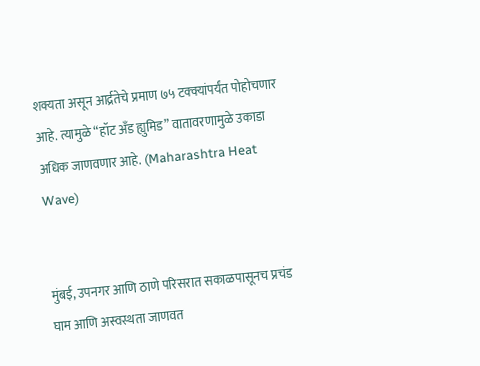शक्यता असून आर्द्रतेचे प्रमाण ७५ टक्क्यांपर्यंत पोहोचणार आहे. त्यामुळे “हॉट अँड ह्युमिड” वातावरणामुळे उकाडा अधिक जाणवणार आहे. (Maharashtra Heat Wave)


मुंबई, उपनगर आणि ठाणे परिसरात सकाळपासूनच प्रचंड घाम आणि अस्वस्थता जाणवत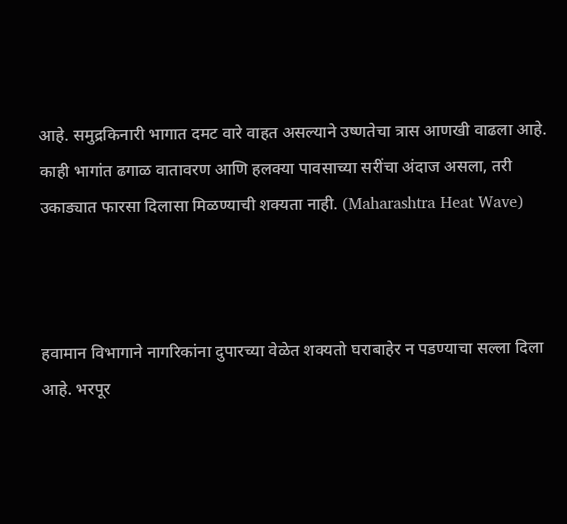आहे. समुद्रकिनारी भागात दमट वारे वाहत असल्याने उष्णतेचा त्रास आणखी वाढला आहे. काही भागांत ढगाळ वातावरण आणि हलक्या पावसाच्या सरींचा अंदाज असला, तरी उकाड्यात फारसा दिलासा मिळण्याची शक्यता नाही. (Maharashtra Heat Wave)



हवामान विभागाने नागरिकांना दुपारच्या वेळेत शक्यतो घराबाहेर न पडण्याचा सल्ला दिला आहे. भरपूर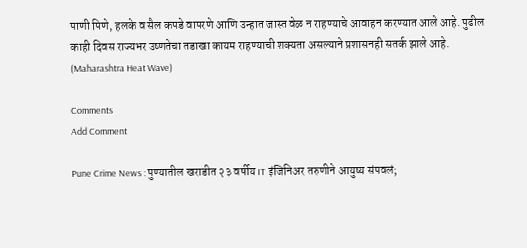पाणी पिणे, हलके व सैल कपडे वापरणे आणि उन्हात जास्त वेळ न राहण्याचे आवाहन करण्यात आले आहे. पुढील काही दिवस राज्यभर उष्णतेचा तडाखा कायम राहण्याची शक्यता असल्याने प्रशासनही सतर्क झाले आहे. (Maharashtra Heat Wave)

Comments
Add Comment

Pune Crime News : पुण्यातील खराडीत २३ वर्षीय IT इंजिनिअर तरुणीने आयुष्य संपवलं;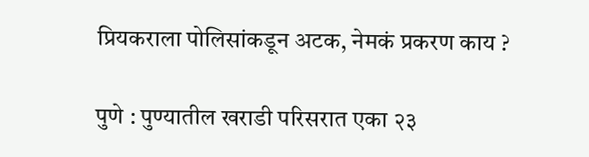प्रियकराला पोलिसांकडून अटक, नेमकं प्रकरण काय ?

पुणे : पुण्यातील खराडी परिसरात एका २३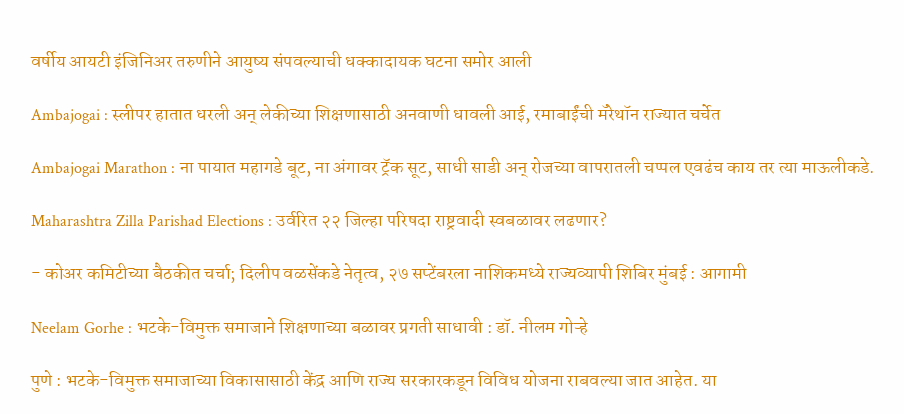वर्षीय आयटी इंजिनिअर तरुणीने आयुष्य संपवल्याची धक्कादायक घटना समोर आली

Ambajogai : स्लीपर हातात धरली अन् लेकीच्या शिक्षणासाठी अनवाणी धावली आई, रमाबाईंची मॅरेथॉन राज्यात चर्चेत

Ambajogai Marathon : ना पायात महागडे बूट, ना अंगावर ट्रॅक सूट, साधी साडी अन् रोजच्या वापरातली चप्पल एवढंच काय तर त्या माऊलीकडे.

Maharashtra Zilla Parishad Elections : उर्वरित २२ जिल्हा परिषदा राष्ट्रवादी स्वबळावर लढणार?

- कोअर कमिटीच्या बैठकीत चर्चा; दिलीप वळसेंकडे नेतृत्व, २७ सप्टेंबरला नाशिकमध्ये राज्यव्यापी शिबिर मुंबई : आगामी

Neelam Gorhe : भटके-विमुक्त समाजाने शिक्षणाच्या बळावर प्रगती साधावी : डॉ. नीलम गोऱ्हे

पुणे : भटके-विमुक्त समाजाच्या विकासासाठी केंद्र आणि राज्य सरकारकडून विविध योजना राबवल्या जात आहेत. या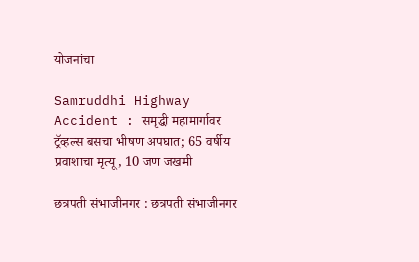योजनांचा

Samruddhi Highway Accident : समृद्धी महामार्गावर ट्रॅव्हल्स बसचा भीषण अपघात; 65 वर्षीय प्रवाशाचा मृत्यू, 10 जण जखमी

छत्रपती संभाजीनगर : छत्रपती संभाजीनगर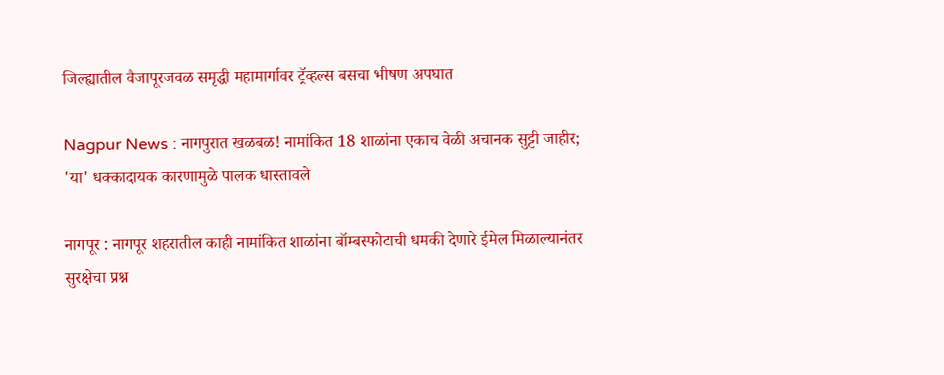जिल्ह्यातील वैजापूरजवळ समृद्धी महामार्गावर ट्रॅव्हल्स बसचा भीषण अपघात

Nagpur News : नागपुरात खळबळ! नामांकित 18 शाळांना एकाच वेळी अचानक सुट्टी जाहीर; 'या' धक्कादायक कारणामुळे पालक धास्तावले

नागपूर : नागपूर शहरातील काही नामांकित शाळांना बॉम्बस्फोटाची धमकी देणारे ईमेल मिळाल्यानंतर सुरक्षेचा प्रश्न